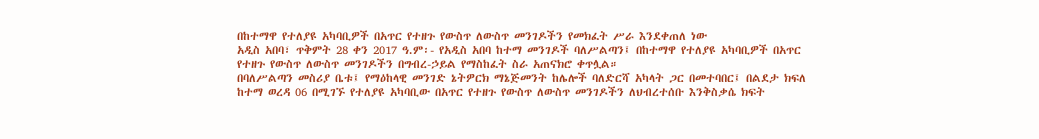በከተማዋ የተለያዩ አካባቢዎች በአጥር የተዘጉ የውስጥ ለውስጥ መንገዶችን የመክፈት ሥራ እንደቀጠለ ነው
አዲስ አበባ፣ ጥቅምት 28 ቀን 2017 ዓ.ም፡- የአዲስ አበባ ከተማ መንገዶች ባለሥልጣን፤ በከተማዋ የተለያዩ አካባቢዎች በአጥር የተዘጉ የውስጥ ለውስጥ መንገዶችን በግብረ-ኃይል የማስከፈት ስራ አጠናክሮ ቀጥሏል።
በባለሥልጣን መስሪያ ቤቱ፤ የማዕከላዊ መንገድ ኔትዎርክ ማኔጅመንት ከሌሎች ባለድርሻ አካላት ጋር በመተባበር፤ በልደታ ክፍለ ከተማ ወረዳ 06 በሚገኙ የተለያዩ አካባቢው በአጥር የተዘጉ የውስጥ ለውስጥ መንገዶችን ለህብረተሰቡ እንቅስቃሴ ክፍት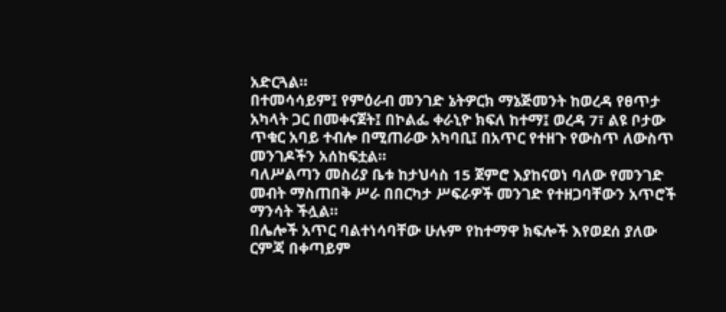አድርጓል።
በተመሳሳይም፤ የምዕራብ መንገድ ኔትዎርክ ማኔጅመንት ከወረዳ የፀጥታ አካላት ጋር በመቀናጀት፤ በኮልፌ ቀራኒዮ ክፍለ ከተማ፤ ወረዳ 7፣ ልዩ ቦታው ጥቁር አባይ ተብሎ በሚጠራው አካባቢ፤ በአጥር የተዘጉ የውስጥ ለውስጥ መንገዶችን አሰከፍቷል።
ባለሥልጣን መስሪያ ቤቱ ከታህሳስ 15 ጀምሮ እያከናወነ ባለው የመንገድ መብት ማስጠበቅ ሥራ በበርካታ ሥፍራዎች መንገድ የተዘጋባቸውን አጥሮች ማንሳት ችሏል።
በሌሎች አጥር ባልተነሳባቸው ሁሉም የከተማዋ ክፍሎች እየወደሰ ያለው ርምጃ በቀጣይም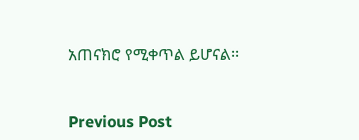አጠናክሮ የሚቀጥል ይሆናል፡፡


Previous Post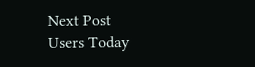Next Post
Users Today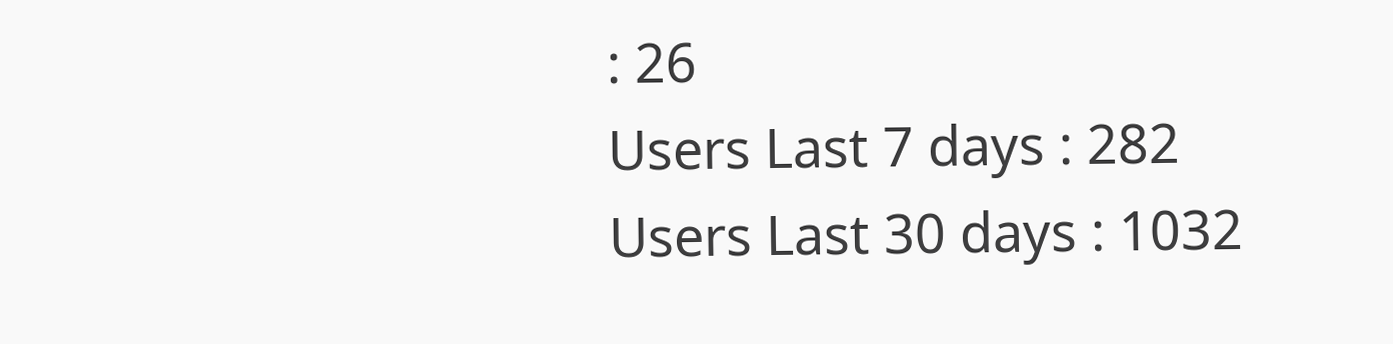: 26
Users Last 7 days : 282
Users Last 30 days : 1032